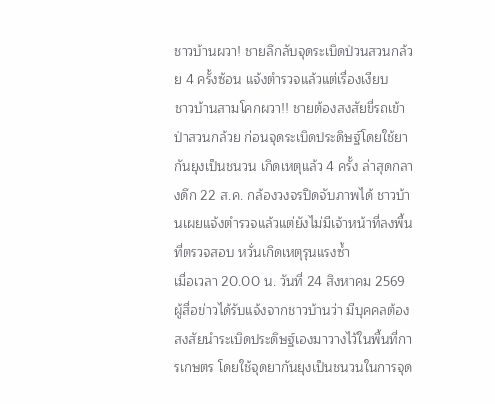ชาวบ้านผวา! ชายลึกลับจุดระเบิดป่วนสวนกล้วย 4 ครั้งซ้อน แจ้งตำรวจแล้วแต่เรื่องเงียบ
ชาวบ้านสามโคกผวา!! ชายต้องสงสัยขี่รถเข้าป่าสวนกล้วย ก่อนจุดระเบิดประดิษฐ์โดยใช้ยากันยุงเป็นชนวน เกิดเหตุแล้ว 4 ครั้ง ล่าสุดกลางดึก 22 ส.ค. กล้องวงจรปิดจับภาพได้ ชาวบ้านเผยแจ้งตำรวจแล้วแต่ยังไม่มีเจ้าหน้าที่ลงพื้นที่ตรวจสอบ หวั่นเกิดเหตุรุนแรงซ้ำ
เมื่อเวลา 20.00 น. วันที่ 24 สิงหาคม 2569 ผู้สื่อข่าวได้รับแจ้งจากชาวบ้านว่า มีบุคคลต้องสงสัยนำระเบิดประดิษฐ์เองมาวางไว้ในพื้นที่การเกษตร โดยใช้จุดยากันยุงเป็นชนวนในการจุด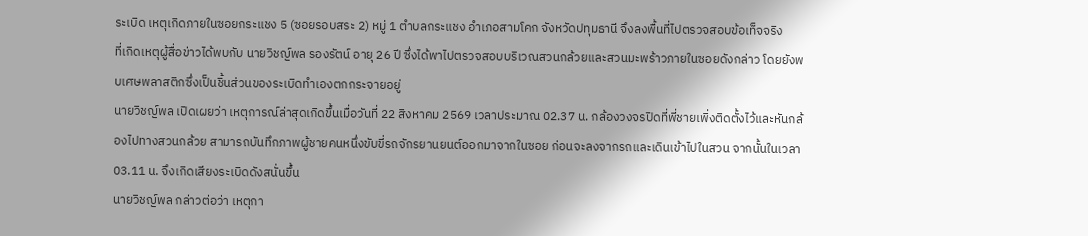ระเบิด เหตุเกิดภายในซอยกระแชง 5 (ซอยรอบสระ 2) หมู่ 1 ตำบลกระแชง อำเภอสามโคก จังหวัดปทุมธานี จึงลงพื้นที่ไปตรวจสอบข้อเท็จจริง
ที่เกิดเหตุผู้สื่อข่าวได้พบกับ นายวิชญ์พล รองรัตน์ อายุ 26 ปี ซึ่งได้พาไปตรวจสอบบริเวณสวนกล้วยและสวนมะพร้าวภายในซอยดังกล่าว โดยยังพบเศษพลาสติกซึ่งเป็นชิ้นส่วนของระเบิดทำเองตกกระจายอยู่
นายวิชญ์พล เปิดเผยว่า เหตุการณ์ล่าสุดเกิดขึ้นเมื่อวันที่ 22 สิงหาคม 2569 เวลาประมาณ 02.37 น. กล้องวงจรปิดที่พี่ชายเพิ่งติดตั้งไว้และหันกล้องไปทางสวนกล้วย สามารถบันทึกภาพผู้ชายคนหนึ่งขับขี่รถจักรยานยนต์ออกมาจากในซอย ก่อนจะลงจากรถและเดินเข้าไปในสวน จากนั้นในเวลา 03.11 น. จึงเกิดเสียงระเบิดดังสนั่นขึ้น
นายวิชญ์พล กล่าวต่อว่า เหตุกา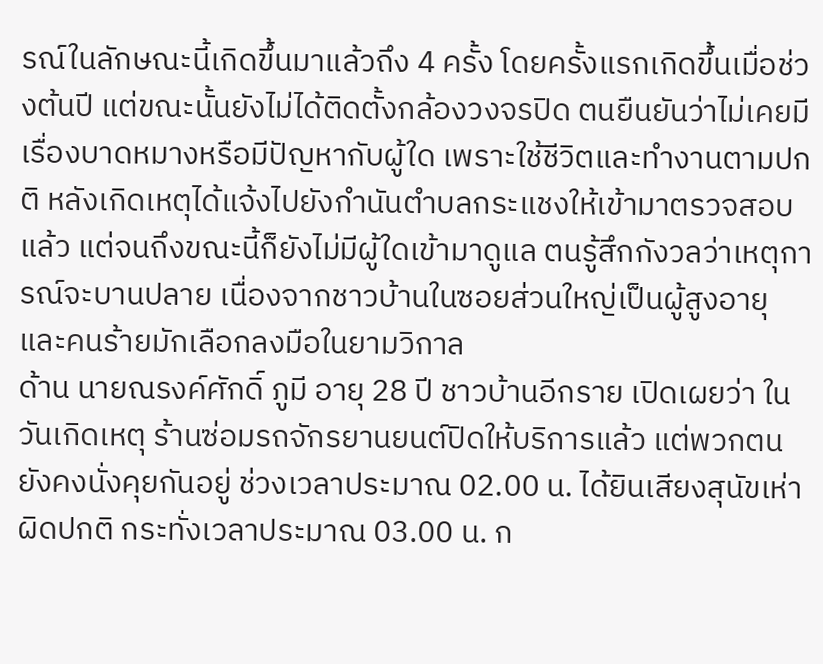รณ์ในลักษณะนี้เกิดขึ้นมาแล้วถึง 4 ครั้ง โดยครั้งแรกเกิดขึ้นเมื่อช่วงต้นปี แต่ขณะนั้นยังไม่ได้ติดตั้งกล้องวงจรปิด ตนยืนยันว่าไม่เคยมีเรื่องบาดหมางหรือมีปัญหากับผู้ใด เพราะใช้ชีวิตและทำงานตามปกติ หลังเกิดเหตุได้แจ้งไปยังกำนันตำบลกระแชงให้เข้ามาตรวจสอบแล้ว แต่จนถึงขณะนี้ก็ยังไม่มีผู้ใดเข้ามาดูแล ตนรู้สึกกังวลว่าเหตุการณ์จะบานปลาย เนื่องจากชาวบ้านในซอยส่วนใหญ่เป็นผู้สูงอายุ และคนร้ายมักเลือกลงมือในยามวิกาล
ด้าน นายณรงค์ศักดิ์ ภูมี อายุ 28 ปี ชาวบ้านอีกราย เปิดเผยว่า ในวันเกิดเหตุ ร้านซ่อมรถจักรยานยนต์ปิดให้บริการแล้ว แต่พวกตนยังคงนั่งคุยกันอยู่ ช่วงเวลาประมาณ 02.00 น. ได้ยินเสียงสุนัขเห่าผิดปกติ กระทั่งเวลาประมาณ 03.00 น. ก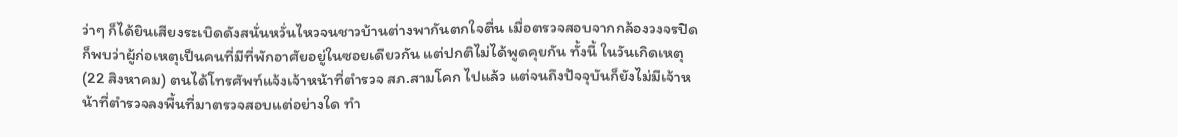ว่าๆ ก็ได้ยินเสียงระเบิดดังสนั่นหวั่นไหวจนชาวบ้านต่างพากันตกใจตื่น เมื่อตรวจสอบจากกล้องวงจรปิดก็พบว่าผู้ก่อเหตุเป็นคนที่มีที่พักอาศัยอยู่ในซอยเดียวกัน แต่ปกติไม่ได้พูดคุยกัน ทั้งนี้ ในวันเกิดเหตุ (22 สิงหาคม) ตนได้โทรศัพท์แจ้งเจ้าหน้าที่ตำรวจ สภ.สามโคก ไปแล้ว แต่จนถึงปัจจุบันก็ยังไม่มีเจ้าหน้าที่ตำรวจลงพื้นที่มาตรวจสอบแต่อย่างใด ทำ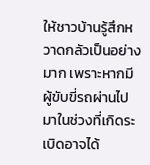ให้ชาวบ้านรู้สึกหวาดกลัวเป็นอย่างมาก เพราะหากมีผู้ขับขี่รถผ่านไปมาในช่วงที่เกิดระเบิดอาจได้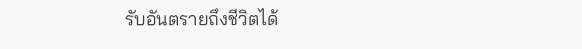รับอันตรายถึงชีวิตได้